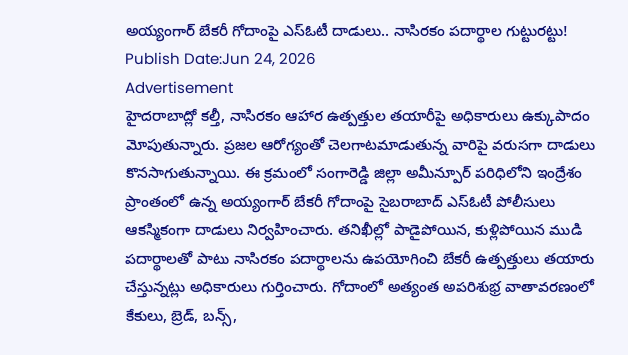అయ్యంగార్ బేకరీ గోదాంపై ఎస్ఓటీ దాడులు.. నాసిరకం పదార్థాల గుట్టురట్టు!
Publish Date:Jun 24, 2026
Advertisement
హైదరాబాద్లో కల్తీ, నాసిరకం ఆహార ఉత్పత్తుల తయారీపై అధికారులు ఉక్కుపాదం మోపుతున్నారు. ప్రజల ఆరోగ్యంతో చెలగాటమాడుతున్న వారిపై వరుసగా దాడులు కొనసాగుతున్నాయి. ఈ క్రమంలో సంగారెడ్డి జిల్లా అమీన్పూర్ పరిధిలోని ఇంద్రేశం ప్రాంతంలో ఉన్న అయ్యంగార్ బేకరీ గోదాంపై సైబరాబాద్ ఎస్ఓటీ పోలీసులు ఆకస్మికంగా దాడులు నిర్వహించారు. తనిఖీల్లో పాడైపోయిన, కుళ్లిపోయిన ముడి పదార్థాలతో పాటు నాసిరకం పదార్థాలను ఉపయోగించి బేకరీ ఉత్పత్తులు తయారు చేస్తున్నట్లు అధికారులు గుర్తించారు. గోదాంలో అత్యంత అపరిశుభ్ర వాతావరణంలో కేకులు, బ్రెడ్, బన్స్,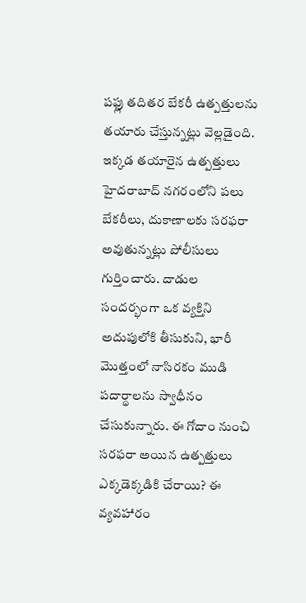పఫ్లు తదితర బేకరీ ఉత్పత్తులను తయారు చేస్తున్నట్లు వెల్లడైంది. ఇక్కడ తయారైన ఉత్పత్తులు హైదరాబాద్ నగరంలోని పలు బేకరీలు, దుకాణాలకు సరఫరా అవుతున్నట్లు పోలీసులు గుర్తించారు. దాడుల సందర్భంగా ఒక వ్యక్తిని అదుపులోకి తీసుకుని, భారీ మొత్తంలో నాసిరకం ముడి పదార్థాలను స్వాధీనం చేసుకున్నారు. ఈ గోదాం నుంచి సరఫరా అయిన ఉత్పత్తులు ఎక్కడెక్కడికి చేరాయి? ఈ వ్యవహారం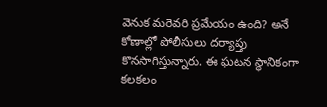వెనుక మరెవరి ప్రమేయం ఉంది? అనే కోణాల్లో పోలీసులు దర్యాప్తు కొనసాగిస్తున్నారు. ఈ ఘటన స్థానికంగా కలకలం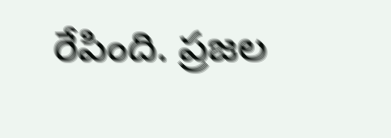రేపింది. ప్రజల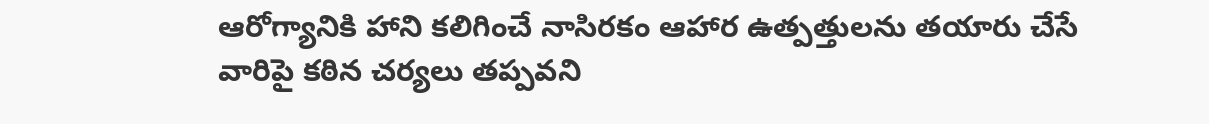ఆరోగ్యానికి హాని కలిగించే నాసిరకం ఆహార ఉత్పత్తులను తయారు చేసే వారిపై కఠిన చర్యలు తప్పవని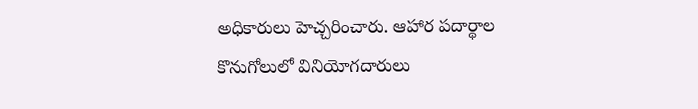అధికారులు హెచ్చరించారు. ఆహార పదార్థాల కొనుగోలులో వినియోగదారులు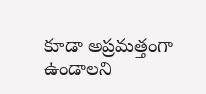కూడా అప్రమత్తంగా ఉండాలని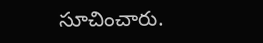సూచించారు.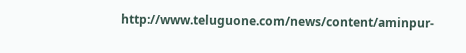http://www.teluguone.com/news/content/aminpur-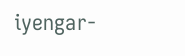iyengar-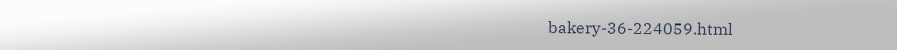bakery-36-224059.html